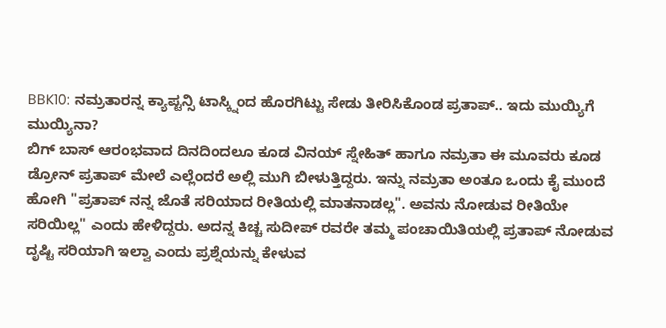BBK10: ನಮ್ರತಾರನ್ನ ಕ್ಯಾಪ್ಟನ್ಸಿ ಟಾಸ್ಕ್ನಿಂದ ಹೊರಗಿಟ್ಟು ಸೇಡು ತೀರಿಸಿಕೊಂಡ ಪ್ರತಾಪ್.. ಇದು ಮುಯ್ಯಿಗೆ ಮುಯ್ಯಿನಾ?
ಬಿಗ್ ಬಾಸ್ ಆರಂಭವಾದ ದಿನದಿಂದಲೂ ಕೂಡ ವಿನಯ್ ಸ್ನೇಹಿತ್ ಹಾಗೂ ನಮ್ರತಾ ಈ ಮೂವರು ಕೂಡ ಡ್ರೋನ್ ಪ್ರತಾಪ್ ಮೇಲೆ ಎಲ್ಲೆಂದರೆ ಅಲ್ಲಿ ಮುಗಿ ಬೀಳುತ್ತಿದ್ದರು. ಇನ್ನು ನಮ್ರತಾ ಅಂತೂ ಒಂದು ಕೈ ಮುಂದೆ ಹೋಗಿ "ಪ್ರತಾಪ್ ನನ್ನ ಜೊತೆ ಸರಿಯಾದ ರೀತಿಯಲ್ಲಿ ಮಾತನಾಡಲ್ಲ". ಅವನು ನೋಡುವ ರೀತಿಯೇ ಸರಿಯಿಲ್ಲ" ಎಂದು ಹೇಳಿದ್ದರು. ಅದನ್ನ ಕಿಚ್ಚ ಸುದೀಪ್ ರವರೇ ತಮ್ಮ ಪಂಚಾಯಿತಿಯಲ್ಲಿ ಪ್ರತಾಪ್ ನೋಡುವ ದೃಷ್ಟಿ ಸರಿಯಾಗಿ ಇಲ್ವಾ ಎಂದು ಪ್ರಶ್ನೆಯನ್ನು ಕೇಳುವ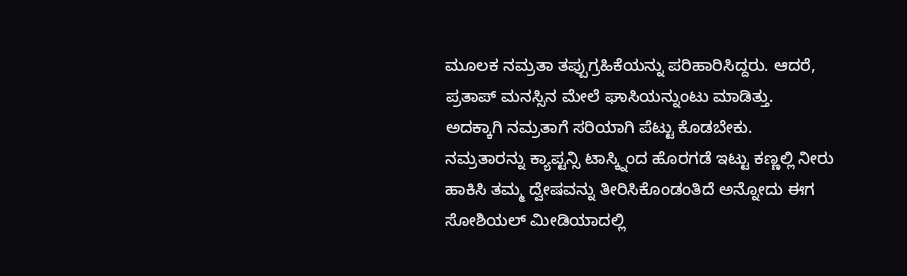ಮೂಲಕ ನಮ್ರತಾ ತಪ್ಪುಗ್ರಹಿಕೆಯನ್ನು ಪರಿಹಾರಿಸಿದ್ದರು. ಆದರೆ, ಪ್ರತಾಪ್ ಮನಸ್ಸಿನ ಮೇಲೆ ಘಾಸಿಯನ್ನುಂಟು ಮಾಡಿತ್ತು.
ಅದಕ್ಕಾಗಿ ನಮ್ರತಾಗೆ ಸರಿಯಾಗಿ ಪೆಟ್ಟು ಕೊಡಬೇಕು. ನಮ್ರತಾರನ್ನು ಕ್ಯಾಪ್ಟನ್ಸಿ ಟಾಸ್ಕ್ನಿಂದ ಹೊರಗಡೆ ಇಟ್ಟು ಕಣ್ಣಲ್ಲಿ ನೀರು ಹಾಕಿಸಿ ತಮ್ಮ ದ್ವೇಷವನ್ನು ತೀರಿಸಿಕೊಂಡಂತಿದೆ ಅನ್ನೋದು ಈಗ ಸೋಶಿಯಲ್ ಮೀಡಿಯಾದಲ್ಲಿ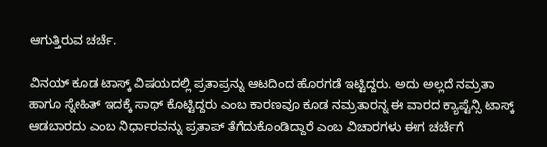ಆಗುತ್ತಿರುವ ಚರ್ಚೆ.

ವಿನಯ್ ಕೂಡ ಟಾಸ್ಕ್ ವಿಷಯದಲ್ಲಿ ಪ್ರತಾಪ್ರನ್ನು ಆಟದಿಂದ ಹೊರಗಡೆ ಇಟ್ಟಿದ್ದರು. ಅದು ಅಲ್ಲದೆ ನಮ್ರತಾ ಹಾಗೂ ಸ್ನೇಹಿತ್ ಇದಕ್ಕೆ ಸಾಥ್ ಕೊಟ್ಟಿದ್ದರು ಎಂಬ ಕಾರಣವೂ ಕೂಡ ನಮ್ರತಾರನ್ನ ಈ ವಾರದ ಕ್ಯಾಪ್ಟೆನ್ಸಿ ಟಾಸ್ಕ್ ಆಡಬಾರದು ಎಂಬ ನಿರ್ಧಾರವನ್ನು ಪ್ರತಾಪ್ ತೆಗೆದುಕೊಂಡಿದ್ದಾರೆ ಎಂಬ ವಿಚಾರಗಳು ಈಗ ಚರ್ಚೆಗೆ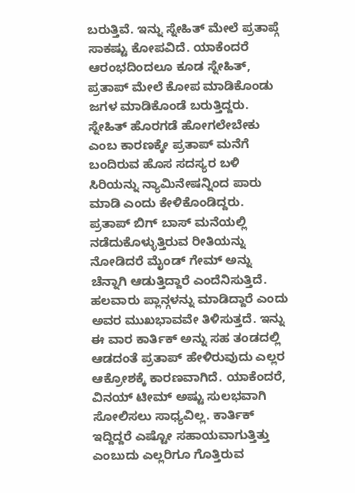ಬರುತ್ತಿವೆ. ಇನ್ನು ಸ್ನೇಹಿತ್ ಮೇಲೆ ಪ್ರತಾಪ್ಗೆ ಸಾಕಷ್ಟು ಕೋಪವಿದೆ. ಯಾಕೆಂದರೆ ಆರಂಭದಿಂದಲೂ ಕೂಡ ಸ್ನೇಹಿತ್, ಪ್ರತಾಪ್ ಮೇಲೆ ಕೋಪ ಮಾಡಿಕೊಂಡು ಜಗಳ ಮಾಡಿಕೊಂಡೆ ಬರುತ್ತಿದ್ದರು. ಸ್ನೇಹಿತ್ ಹೊರಗಡೆ ಹೋಗಲೇಬೇಕು ಎಂಬ ಕಾರಣಕ್ಕೇ ಪ್ರತಾಪ್ ಮನೆಗೆ ಬಂದಿರುವ ಹೊಸ ಸದಸ್ಯರ ಬಳಿ ಸಿರಿಯನ್ನು ನ್ಯಾಮಿನೇಷನ್ನಿಂದ ಪಾರು ಮಾಡಿ ಎಂದು ಕೇಳಿಕೊಂಡಿದ್ದರು.
ಪ್ರತಾಪ್ ಬಿಗ್ ಬಾಸ್ ಮನೆಯಲ್ಲಿ ನಡೆದುಕೊಳ್ಳುತ್ತಿರುವ ರೀತಿಯನ್ನು ನೋಡಿದರೆ ಮೈಂಡ್ ಗೇಮ್ ಅನ್ನು ಚೆನ್ನಾಗಿ ಆಡುತ್ತಿದ್ದಾರೆ ಎಂದೆನಿಸುತ್ತಿದೆ. ಹಲವಾರು ಪ್ಲಾನ್ಗಳನ್ನು ಮಾಡಿದ್ದಾರೆ ಎಂದು ಅವರ ಮುಖಭಾವವೇ ತಿಳಿಸುತ್ತದೆ. ಇನ್ನು ಈ ವಾರ ಕಾರ್ತಿಕ್ ಅನ್ನು ಸಹ ತಂಡದಲ್ಲಿ ಆಡದಂತೆ ಪ್ರತಾಪ್ ಹೇಳಿರುವುದು ಎಲ್ಲರ ಆಕ್ರೋಶಕ್ಕೆ ಕಾರಣವಾಗಿದೆ. ಯಾಕೆಂದರೆ, ವಿನಯ್ ಟೀಮ್ ಅಷ್ಟು ಸುಲಭವಾಗಿ ಸೋಲಿಸಲು ಸಾಧ್ಯವಿಲ್ಲ. ಕಾರ್ತಿಕ್ ಇದ್ದಿದ್ದರೆ ಎಷ್ಟೋ ಸಹಾಯವಾಗುತ್ತಿತ್ತು ಎಂಬುದು ಎಲ್ಲರಿಗೂ ಗೊತ್ತಿರುವ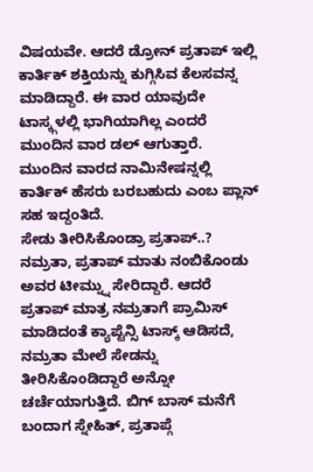ವಿಷಯವೇ. ಆದರೆ ಡ್ರೋನ್ ಪ್ರತಾಪ್ ಇಲ್ಲಿ ಕಾರ್ತಿಕ್ ಶಕ್ತಿಯನ್ನು ಕುಗ್ಗಿಸಿವ ಕೆಲಸವನ್ನ ಮಾಡಿದ್ದಾರೆ. ಈ ವಾರ ಯಾವುದೇ ಟಾಸ್ಕ್ಗಳಲ್ಲಿ ಭಾಗಿಯಾಗಿಲ್ಲ ಎಂದರೆ ಮುಂದಿನ ವಾರ ಡಲ್ ಆಗುತ್ತಾರೆ. ಮುಂದಿನ ವಾರದ ನಾಮಿನೇಷನ್ನಲ್ಲಿ ಕಾರ್ತಿಕ್ ಹೆಸರು ಬರಬಹುದು ಎಂಬ ಪ್ಲಾನ್ ಸಹ ಇದ್ದಂತಿದೆ.
ಸೇಡು ತೀರಿಸಿಕೊಂಡ್ರಾ ಪ್ರತಾಪ್..?
ನಮ್ರತಾ, ಪ್ರತಾಪ್ ಮಾತು ನಂಬಿಕೊಂಡು ಅವರ ಟೀಮ್ನ್ನು ಸೇರಿದ್ದಾರೆ. ಆದರೆ ಪ್ರತಾಪ್ ಮಾತ್ರ ನಮ್ರತಾಗೆ ಪ್ರಾಮಿಸ್ ಮಾಡಿದಂತೆ ಕ್ಯಾಪ್ಟೆನ್ಸಿ ಟಾಸ್ಕ್ ಆಡಿಸದೆ, ನಮ್ರತಾ ಮೇಲೆ ಸೇಡನ್ನು ತೀರಿಸಿಕೊಂಡಿದ್ದಾರೆ ಅನ್ನೋ ಚರ್ಚೆಯಾಗುತ್ತಿದೆ. ಬಿಗ್ ಬಾಸ್ ಮನೆಗೆ ಬಂದಾಗ ಸ್ನೇಹಿತ್, ಪ್ರತಾಪ್ಗೆ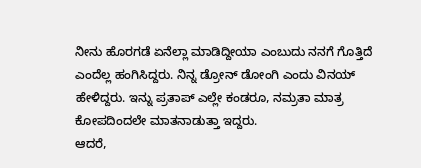ನೀನು ಹೊರಗಡೆ ಏನೆಲ್ಲಾ ಮಾಡಿದ್ದೀಯಾ ಎಂಬುದು ನನಗೆ ಗೊತ್ತಿದೆ ಎಂದೆಲ್ಲ ಹಂಗಿಸಿದ್ದರು. ನಿನ್ನ ಡ್ರೋನ್ ಡೋಂಗಿ ಎಂದು ವಿನಯ್ ಹೇಳಿದ್ದರು. ಇನ್ನು ಪ್ರತಾಪ್ ಎಲ್ಲೇ ಕಂಡರೂ, ನಮ್ರತಾ ಮಾತ್ರ ಕೋಪದಿಂದಲೇ ಮಾತನಾಡುತ್ತಾ ಇದ್ದರು.
ಆದರೆ,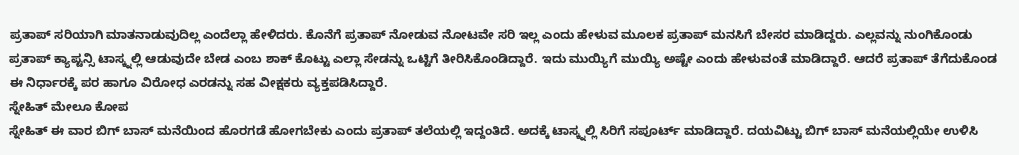ಪ್ರತಾಪ್ ಸರಿಯಾಗಿ ಮಾತನಾಡುವುದಿಲ್ಲ ಎಂದೆಲ್ಲಾ ಹೇಳಿದರು. ಕೊನೆಗೆ ಪ್ರತಾಪ್ ನೋಡುವ ನೋಟವೇ ಸರಿ ಇಲ್ಲ ಎಂದು ಹೇಳುವ ಮೂಲಕ ಪ್ರತಾಪ್ ಮನಸಿಗೆ ಬೇಸರ ಮಾಡಿದ್ದರು. ಎಲ್ಲವನ್ನು ನುಂಗಿಕೊಂಡು ಪ್ರತಾಪ್ ಕ್ಯಾಪ್ಟನ್ಸಿ ಟಾಸ್ಕ್ನಲ್ಲಿ ಆಡುವುದೇ ಬೇಡ ಎಂಬ ಶಾಕ್ ಕೊಟ್ಟು ಎಲ್ಲಾ ಸೇಡನ್ನು ಒಟ್ಟಿಗೆ ತೀರಿಸಿಕೊಂಡಿದ್ದಾರೆ. ಇದು ಮುಯ್ಯಿಗೆ ಮುಯ್ಯಿ ಅಷ್ಟೇ ಎಂದು ಹೇಳುವಂತೆ ಮಾಡಿದ್ದಾರೆ. ಆದರೆ ಪ್ರತಾಪ್ ತೆಗೆದುಕೊಂಡ ಈ ನಿರ್ಧಾರಕ್ಕೆ ಪರ ಹಾಗೂ ವಿರೋಧ ಎರಡನ್ನು ಸಹ ವೀಕ್ಷಕರು ವ್ಯಕ್ತಪಡಿಸಿದ್ದಾರೆ.
ಸ್ನೇಹಿತ್ ಮೇಲೂ ಕೋಪ
ಸ್ನೇಹಿತ್ ಈ ವಾರ ಬಿಗ್ ಬಾಸ್ ಮನೆಯಿಂದ ಹೊರಗಡೆ ಹೋಗಬೇಕು ಎಂದು ಪ್ರತಾಪ್ ತಲೆಯಲ್ಲಿ ಇದ್ದಂತಿದೆ. ಅದಕ್ಕೆ ಟಾಸ್ಕ್ನಲ್ಲಿ ಸಿರಿಗೆ ಸಪೂರ್ಟ್ ಮಾಡಿದ್ದಾರೆ. ದಯವಿಟ್ಟು ಬಿಗ್ ಬಾಸ್ ಮನೆಯಲ್ಲಿಯೇ ಉಳಿಸಿ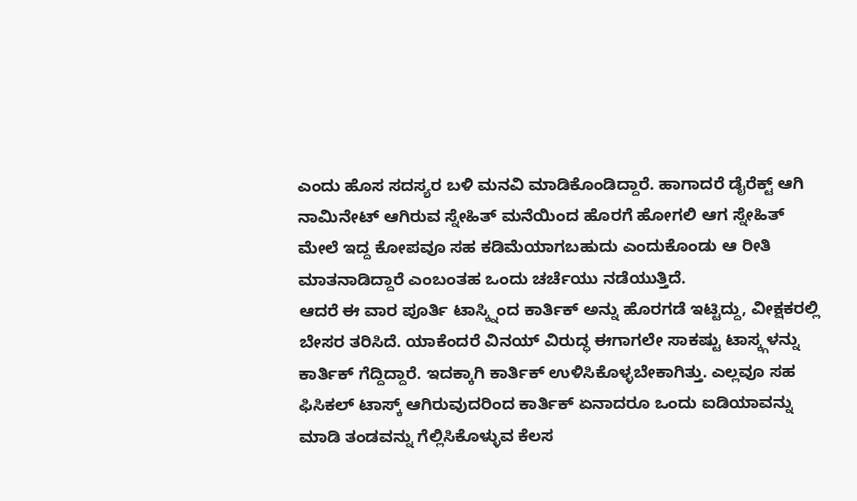ಎಂದು ಹೊಸ ಸದಸ್ಯರ ಬಳಿ ಮನವಿ ಮಾಡಿಕೊಂಡಿದ್ದಾರೆ. ಹಾಗಾದರೆ ಡೈರೆಕ್ಟ್ ಆಗಿ ನಾಮಿನೇಟ್ ಆಗಿರುವ ಸ್ನೇಹಿತ್ ಮನೆಯಿಂದ ಹೊರಗೆ ಹೋಗಲಿ ಆಗ ಸ್ನೇಹಿತ್ ಮೇಲೆ ಇದ್ದ ಕೋಪವೂ ಸಹ ಕಡಿಮೆಯಾಗಬಹುದು ಎಂದುಕೊಂಡು ಆ ರೀತಿ ಮಾತನಾಡಿದ್ದಾರೆ ಎಂಬಂತಹ ಒಂದು ಚರ್ಚೆಯು ನಡೆಯುತ್ತಿದೆ.
ಆದರೆ ಈ ವಾರ ಪೂರ್ತಿ ಟಾಸ್ಕ್ನಿಂದ ಕಾರ್ತಿಕ್ ಅನ್ನು ಹೊರಗಡೆ ಇಟ್ಟಿದ್ದು, ವೀಕ್ಷಕರಲ್ಲಿ ಬೇಸರ ತರಿಸಿದೆ. ಯಾಕೆಂದರೆ ವಿನಯ್ ವಿರುದ್ಧ ಈಗಾಗಲೇ ಸಾಕಷ್ಟು ಟಾಸ್ಕ್ಗಳನ್ನು ಕಾರ್ತಿಕ್ ಗೆದ್ದಿದ್ದಾರೆ. ಇದಕ್ಕಾಗಿ ಕಾರ್ತಿಕ್ ಉಳಿಸಿಕೊಳ್ಳಬೇಕಾಗಿತ್ತು. ಎಲ್ಲವೂ ಸಹ ಫಿಸಿಕಲ್ ಟಾಸ್ಕ್ ಆಗಿರುವುದರಿಂದ ಕಾರ್ತಿಕ್ ಏನಾದರೂ ಒಂದು ಐಡಿಯಾವನ್ನು ಮಾಡಿ ತಂಡವನ್ನು ಗೆಲ್ಲಿಸಿಕೊಳ್ಳುವ ಕೆಲಸ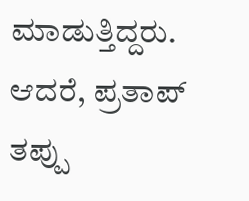ಮಾಡುತ್ತಿದ್ದರು. ಆದರೆ, ಪ್ರತಾಪ್ ತಪ್ಪು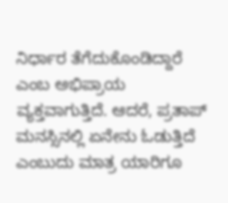ನಿರ್ಧಾರ ತೆಗೆದುಕೊಂಡಿದ್ದಾರೆ ಎಂಬ ಅಭಿಪ್ರಾಯ ವ್ಯಕ್ತವಾಗುತ್ತಿದೆ. ಆದರೆ, ಪ್ರತಾಪ್ ಮನಸ್ಸಿನಲ್ಲಿ ಏನೇನು ಓಡುತ್ತಿದೆ ಎಂಬುದು ಮಾತ್ರ ಯಾರಿಗೂ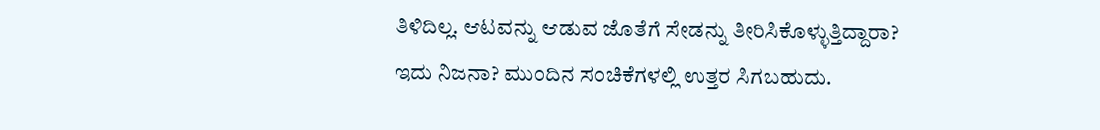ತಿಳಿದಿಲ್ಲ. ಆಟವನ್ನು ಆಡುವ ಜೊತೆಗೆ ಸೇಡನ್ನು ತೀರಿಸಿಕೊಳ್ಳುತ್ತಿದ್ದಾರಾ? ಇದು ನಿಜನಾ? ಮುಂದಿನ ಸಂಚಿಕೆಗಳಲ್ಲಿ ಉತ್ತರ ಸಿಗಬಹುದು.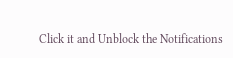Click it and Unblock the Notifications